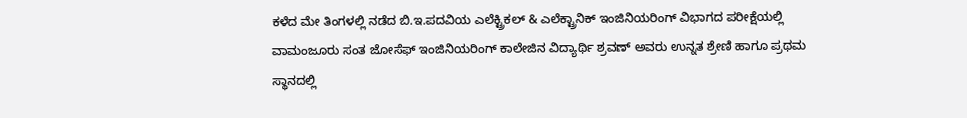ಕಳೆದ ಮೇ ತಿಂಗಳಲ್ಲಿ ನಡೆದ ಬಿ.ಇ.ಪದವಿಯ ಎಲೆಕ್ಟ್ರಿಕಲ್ & ಎಲೆಕ್ಟ್ರಾನಿಕ್ ಇಂಜಿನಿಯರಿಂಗ್ ವಿಭಾಗದ ಪರೀಕ್ಷೆಯಲ್ಲಿ ವಾಮಂಜೂರು ಸಂತ ಜೋಸೆಫ್ ಇಂಜಿನಿಯರಿಂಗ್ ಕಾಲೇಜಿನ ವಿದ್ಯಾರ್ಥಿ ಶ್ರವಣ್ ಅವರು ಉನ್ನತ ಶ್ರೇಣಿ ಹಾಗೂ ಪ್ರಥಮ ಸ್ಥಾನದಲ್ಲಿ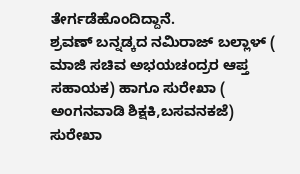ತೇರ್ಗಡೆಹೊಂದಿದ್ದಾನೆ.
ಶ್ರವಣ್ ಬನ್ನಡ್ಕದ ನಮಿರಾಜ್ ಬಲ್ಲಾಳ್ ( ಮಾಜಿ ಸಚಿವ ಅಭಯಚಂದ್ರರ ಆಪ್ತ ಸಹಾಯಕ) ಹಾಗೂ ಸುರೇಖಾ ( ಅಂಗನವಾಡಿ ಶಿಕ್ಷಕಿ,ಬಸವನಕಜೆ) ಸುರೇಖಾ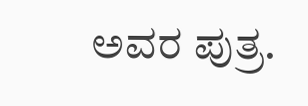ಅವರ ಪುತ್ರ.